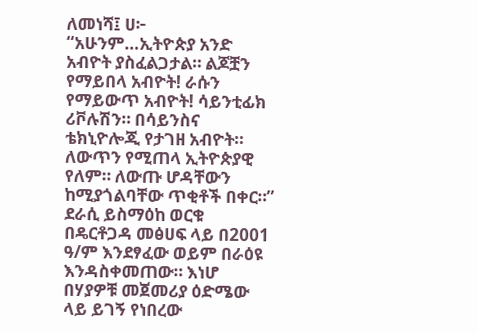ለመነሻ፤ ሀ፦ “አሁንም…ኢትዮጵያ አንድ አብዮት ያስፈልጋታል። ልጆቿን የማይበላ አብዮት! ራሱን የማይውጥ አብዮት! ሳይንቲፊክ ሪቮሉሽን። በሳይንስና ቴክኒዮሎጂ የታገዘ አብዮት። ለውጥን የሚጠላ ኢትዮጵያዊ የለም። ለውጡ ሆዳቸውን ከሚያጎልባቸው ጥቂቶች በቀር።” ደራሲ ይስማዕከ ወርቁ በዴርቶጋዳ መፅሀፍ ላይ በ2001 ዓ/ም እንደፃፈው ወይም በራዕዩ እንዳስቀመጠው። እነሆ በሃያዎቹ መጀመሪያ ዕድሜው ላይ ይገኝ የነበረው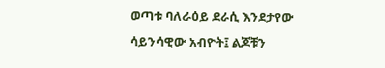ወጣቱ ባለራዕይ ደራሲ እንደታየው ሳይንሳዊው አብዮት፤ ልጆቹን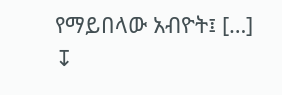የማይበላው አብዮት፤ […]
↧